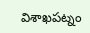విశాఖపట్నం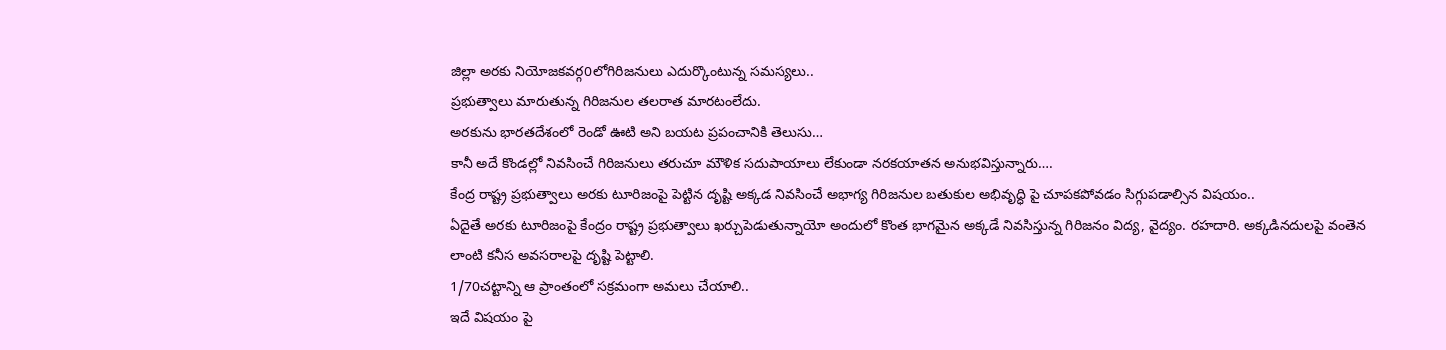జిల్లా అరకు నియోజకవర్గ0లోగిరిజనులు ఎదుర్కొంటున్న సమస్యలు..
ప్రభుత్వాలు మారుతున్న గిరిజనుల తలరాత మారటంలేదు.
అరకును భారతదేశంలో రెండో ఊటి అని బయట ప్రపంచానికి తెలుసు…
కానీ అదే కొండల్లో నివసించే గిరిజనులు తరుచూ మౌళిక సదుపాయాలు లేకుండా నరకయాతన అనుభవిస్తున్నారు….
కేంద్ర రాష్ట్ర ప్రభుత్వాలు అరకు టూరిజంపై పెట్టిన దృష్టి అక్కడ నివసించే అభాగ్య గిరిజనుల బతుకుల అభివృద్ధి పై చూపకపోవడం సిగ్గుపడాల్సిన విషయం..
ఏదైతే అరకు టూరిజంపై కేంద్రం రాష్ట్ర ప్రభుత్వాలు ఖర్చుపెడుతున్నాయో అందులో కొంత భాగమైన అక్కడే నివసిస్తున్న గిరిజనం విద్య, వైద్యం. రహదారి. అక్కడినదులపై వంతెన లాంటి కనీస అవసరాలపై దృష్టి పెట్టాలి.
1/70చట్టాన్ని ఆ ప్రాంతంలో సక్రమంగా అమలు చేయాలి..
ఇదే విషయం పై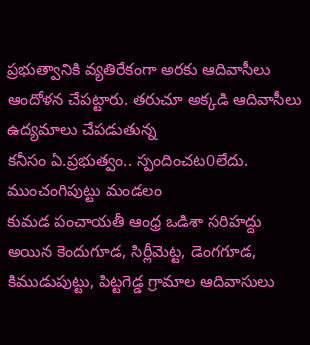ప్రభుత్వానికి వ్యతిరేకంగా అరకు ఆదివాసీలు ఆందోళన చేపట్టారు. తరుచూ అక్కడి ఆదివాసీలు ఉద్యమాలు చేపడుతున్న
కనీసం ఏ.ప్రభుత్వం.. స్పందించట0లేదు.
ముంచంగిపుట్టు మండలం
కుమడ పంచాయతీ ఆంధ్ర ఒడిశా సరిహద్దు అయిన కెందుగూడ, సిర్లీమెట్ట, డెంగగూడ, కిముడుపుట్టు, పిట్టగెడ్డ గ్రామాల ఆదివాసులు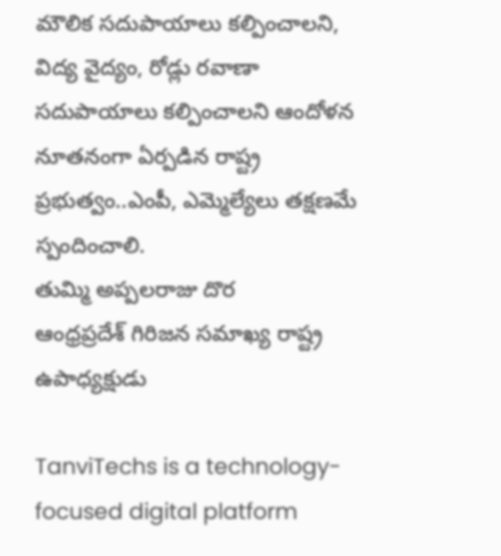మౌలిక సదుపాయాలు కల్పించాలని, విద్య వైద్యం, రోడ్లు రవాణా సదుపాయాలు కల్పించాలని ఆందోళన
నూతనంగా ఏర్పడిన రాష్ట్ర ప్రభుత్వం..ఎంపీ, ఎమ్మెల్యేలు తక్షణమే స్పందించాలి.
తుమ్మి అప్పలరాజు దొర
ఆంధ్రప్రదేశ్ గిరిజన సమాఖ్య రాష్ట్ర ఉపాధ్యక్షుడు

TanviTechs is a technology-focused digital platform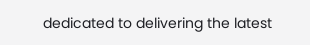dedicated to delivering the latest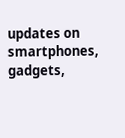updates on smartphones, gadgets,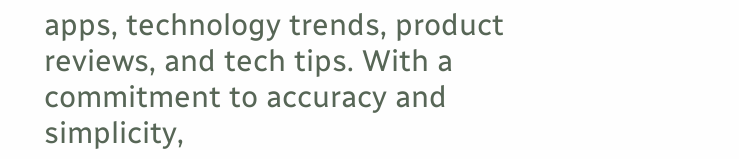apps, technology trends, product reviews, and tech tips. With a commitment to accuracy and simplicity,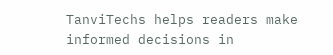TanviTechs helps readers make informed decisions in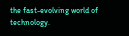the fast-evolving world of technology.